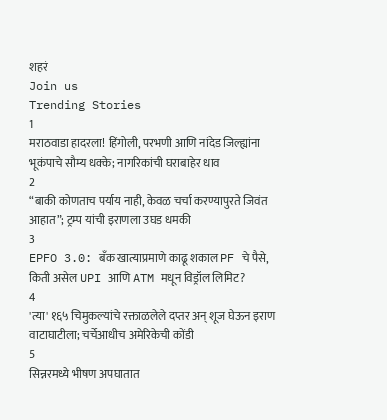शहरं
Join us
Trending Stories
1
मराठवाडा हादरला! हिंगोली, परभणी आणि नांदेड जिल्ह्यांना भूकंपाचे सौम्य धक्के; नागरिकांची घराबाहेर धाव
2
“बाकी कोणताच पर्याय नाही, केवळ चर्चा करण्यापुरते जिवंत आहात”; ट्रम्प यांची इराणला उघड धमकी
3
EPFO 3.0: बँक खात्याप्रमाणे काढू शकाल PF चे पैसे, किती असेल UPI आणि ATM मधून विड्रॉल लिमिट?
4
'त्या' १६५ चिमुकल्यांचे रक्ताळलेले दप्तर अन् शूज घेऊन इराण वाटाघाटीला; चर्चेआधीच अमेरिकेची कोंडी
5
सिन्नरमध्ये भीषण अपघातात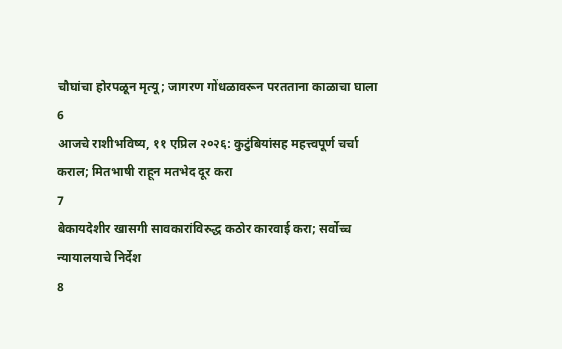चौघांचा होरपळून मृत्यू; जागरण गोंधळावरून परतताना काळाचा घाला
6
आजचे राशीभविष्य, ११ एप्रिल २०२६: कुटुंबियांसह महत्त्वपूर्ण चर्चा कराल; मितभाषी राहून मतभेद दूर करा
7
बेकायदेशीर खासगी सावकारांविरुद्ध कठोर कारवाई करा; सर्वोच्च न्यायालयाचे निर्देश
8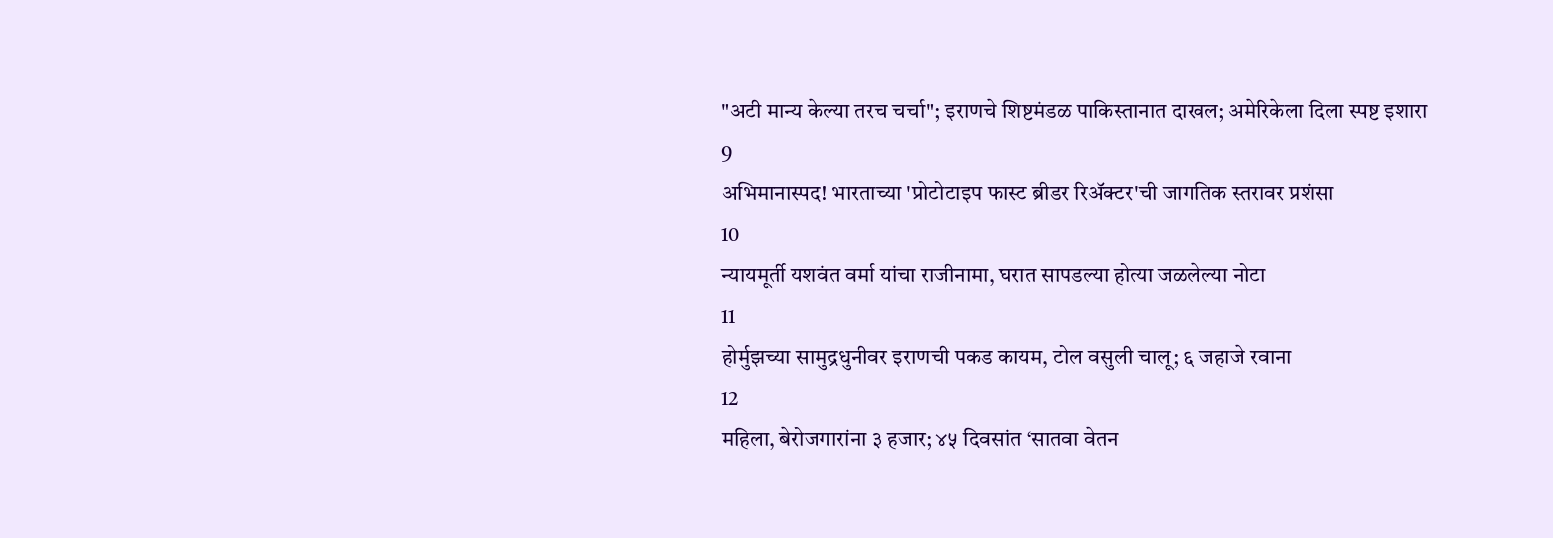"अटी मान्य केल्या तरच चर्चा"; इराणचे शिष्टमंडळ पाकिस्तानात दाखल; अमेरिकेला दिला स्पष्ट इशारा
9
अभिमानास्पद! भारताच्या 'प्रोटोटाइप फास्ट ब्रीडर रिॲक्टर'ची जागतिक स्तरावर प्रशंसा
10
न्यायमूर्ती यशवंत वर्मा यांचा राजीनामा, घरात सापडल्या होत्या जळलेल्या नोटा
11
होर्मुझच्या सामुद्रधुनीवर इराणची पकड कायम, टोल वसुली चालू; ६ जहाजे रवाना
12
महिला, बेरोजगारांना ३ हजार; ४५ दिवसांत ‘सातवा वेतन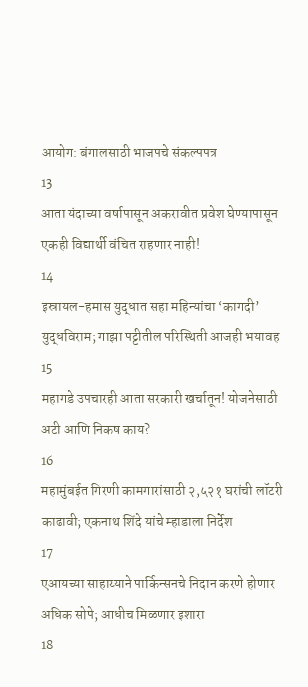आयोग: बंगालसाठी भाजपचे संकल्पपत्र
13
आता यंदाच्या वर्षापासून अकरावीत प्रवेश घेण्यापासून एकही विद्यार्थी वंचित राहणार नाही!
14
इस्रायल-हमास युद्धात सहा महिन्यांचा ‘कागदी’ युद्धविराम; गाझा पट्टीतील परिस्थिती आजही भयावह
15
महागडे उपचारही आता सरकारी खर्चातून! योजनेसाठी अटी आणि निकष काय?
16
महामुंबईत गिरणी कामगारांसाठी २,५२१ घरांची लॉटरी काढावी; एकनाथ शिंदे यांचे म्हाडाला निर्देश
17
एआयच्या साहाय्याने पार्किन्सनचे निदान करणे होणार अधिक सोपे; आधीच मिळणार इशारा
18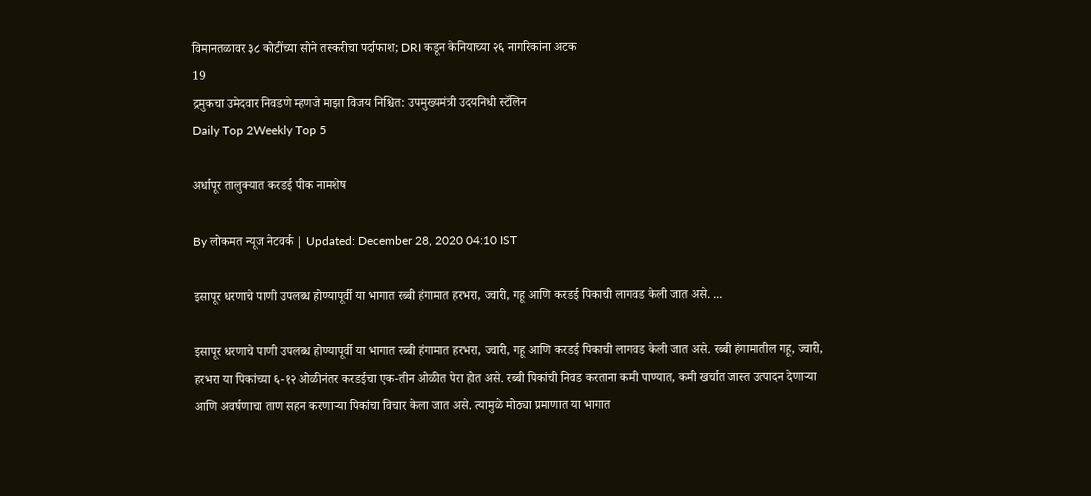विमानतळावर ३८ कोटींच्या सोने तस्करीचा पर्दाफाश; DRI कडून केनियाच्या २६ नागरिकांना अटक
19
द्रमुकचा उमेदवार निवडणे म्हणजे माझा विजय निश्चित: उपमुख्यमंत्री उदयनिधी स्टॅलिन
Daily Top 2Weekly Top 5

अर्धापूर तालुक्यात करडई पीक नामशेष

By लोकमत न्यूज नेटवर्क | Updated: December 28, 2020 04:10 IST

इसापूर धरणाचे पाणी उपलब्ध होण्यापूर्वी या भागात रब्बी हंगामात हरभरा, ज्वारी, गहू आणि करडई पिकाची लागवड केली जात असे. ...

इसापूर धरणाचे पाणी उपलब्ध होण्यापूर्वी या भागात रब्बी हंगामात हरभरा, ज्वारी, गहू आणि करडई पिकाची लागवड केली जात असे. रब्बी हंगामातील गहू, ज्वारी, हरभरा या पिकांच्या ६-१२ ओळीनंतर करडईचा एक-तीन ओळीत पेरा होत असे. रब्बी पिकांची निवड करताना कमी पाण्यात, कमी खर्चात जास्त उत्पादन देणाऱ्या आणि अवर्षणाचा ताण सहन करणाऱ्या पिकांचा विचार केला जात असे. त्यामुळे मोठ्या प्रमाणात या भागात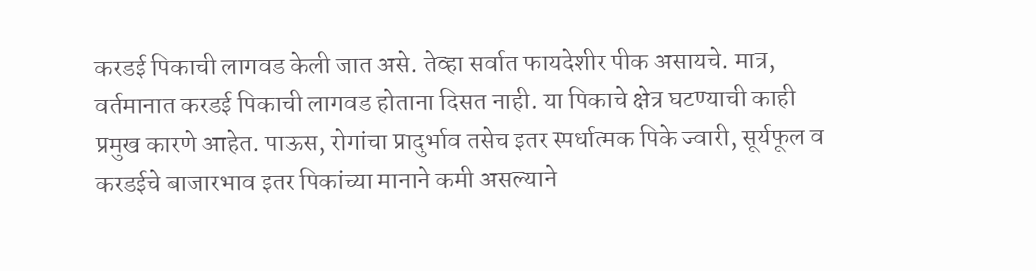करडई पिकाची लागवड केली जात असे. तेव्हा सर्वात फायदेशीर पीक असायचे. मात्र, वर्तमानात करडई पिकाची लागवड होताना दिसत नाही. या पिकाचे क्षेत्र घटण्याची काही प्रमुख कारणे आहेत. पाऊस, रोगांचा प्रादुर्भाव तसेच इतर स्पर्धात्मक पिके ज्वारी, सूर्यफूल व करडईचे बाजारभाव इतर पिकांच्या मानाने कमी असल्याने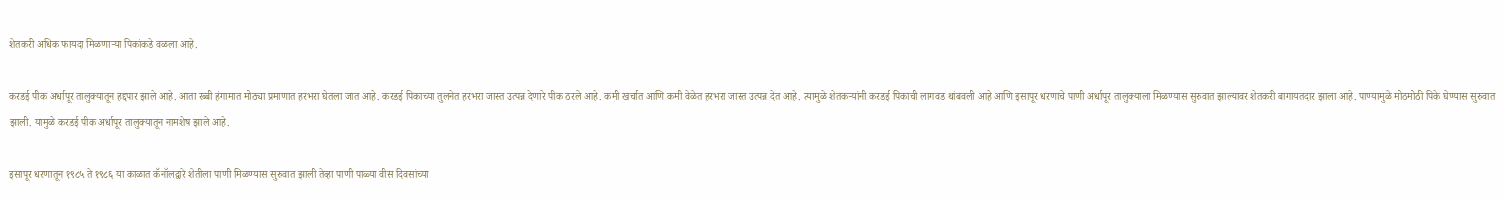शेतकरी अधिक फायदा मिळणाऱ्या पिकांकडे वळला आहे.

करडई पीक अर्धापूर तालुक्यातून हद्दपार झाले आहे. आता रब्बी हंगामात मोठ्या प्रमाणात हरभरा घेतला जात आहे. करडई पिकाच्या तुलनेत हरभरा जास्त उत्पन्न देणारे पीक ठरले आहे. कमी खर्चात आणि कमी वेळेत हरभरा जास्त उत्पन्न देत आहे. त्यामुळे शेतकऱ्यांनी करडई पिकाची लागवड थांबवली आहे आणि इसापूर धरणाचे पाणी अर्धापूर तालुक्याला मिळण्यास सुरुवात झाल्यावर शेतकरी बागायतदार झाला आहे. पाण्यामुळे मोठमोठी पिके घेण्यास सुरुवात झाली. यामुळे करडई पीक अर्धापूर तालुक्यातून नामशेष झाले आहे.

इसापूर धरणातून १९८५ ते १९८६ या काळात कॅनॉलद्वारे शेतीला पाणी मिळण्यास सुरुवात झाली तेव्हा पाणी पाळ्या वीस दिवसांच्या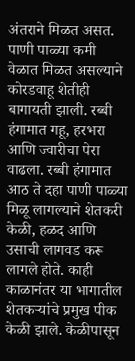अंतराने मिळत असत. पाणी पाळ्या कमी वेळात मिळत असल्याने कोरडवाहू शेतीही बागायती झाली. रब्बी हंगामात गहू, हरभरा आणि ज्वारीचा पेरा वाढला. रब्बी हंगामात आठ ते दहा पाणी पाळ्या मिळू लागल्याने शेतकरी केळी, हळद आणि उसाची लागवड करू लागले होते. काही काळानंतर या भागातील शेतकऱ्यांचे प्रमुख पीक केळी झाले. केळीपासून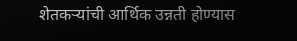शेतकऱ्यांची आर्थिक उन्नती होण्यास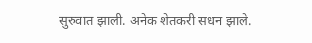सुरुवात झाली. अनेक शेतकरी सधन झाले.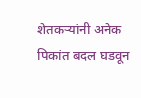शेतकऱ्यांनी अनेक पिकांत बदल घडवून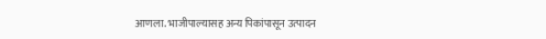आणला. भाजीपाल्यासह अन्य पिकांपासून उत्पादन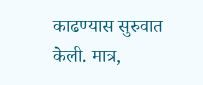काढण्यास सुरुवात केली. मात्र,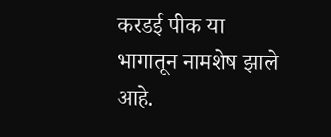करडई पीक या भागातून नामशेष झाले आहे.